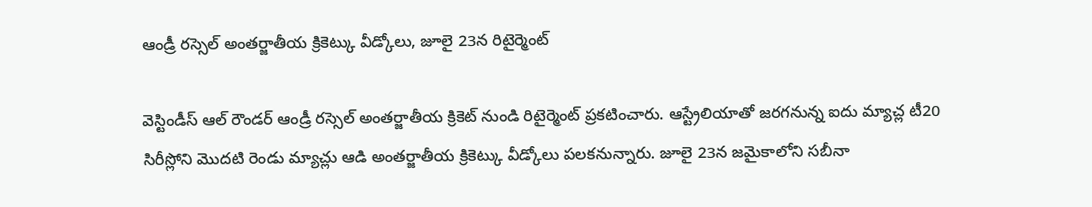ఆండ్రీ రస్సెల్ అంతర్జాతీయ క్రికెట్కు వీడ్కోలు, జూలై 23న రిటైర్మెంట్

వెస్టిండీస్ ఆల్ రౌండర్ ఆండ్రీ రస్సెల్ అంతర్జాతీయ క్రికెట్ నుండి రిటైర్మెంట్ ప్రకటించారు. ఆస్ట్రేలియాతో జరగనున్న ఐదు మ్యాచ్ల టీ20 సిరీస్లోని మొదటి రెండు మ్యాచ్లు ఆడి అంతర్జాతీయ క్రికెట్కు వీడ్కోలు పలకనున్నారు. జూలై 23న జమైకాలోని సబీనా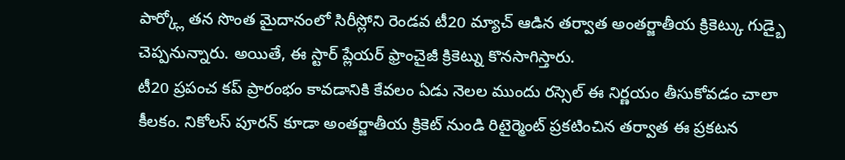పార్క్లో తన సొంత మైదానంలో సిరీస్లోని రెండవ టీ20 మ్యాచ్ ఆడిన తర్వాత అంతర్జాతీయ క్రికెట్కు గుడ్బై చెప్పనున్నారు. అయితే, ఈ స్టార్ ప్లేయర్ ఫ్రాంచైజీ క్రికెట్ను కొనసాగిస్తారు.
టీ20 ప్రపంచ కప్ ప్రారంభం కావడానికి కేవలం ఏడు నెలల ముందు రస్సెల్ ఈ నిర్ణయం తీసుకోవడం చాలా కీలకం. నికోలస్ పూరన్ కూడా అంతర్జాతీయ క్రికెట్ నుండి రిటైర్మెంట్ ప్రకటించిన తర్వాత ఈ ప్రకటన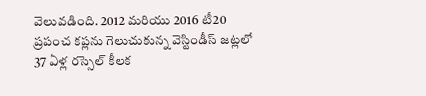వెలువడింది. 2012 మరియు 2016 టీ20 ప్రపంచ కప్లను గెలుచుకున్న వెస్టిండీస్ జట్లలో 37 ఏళ్ల రస్సెల్ కీలక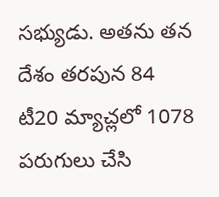సభ్యుడు. అతను తన దేశం తరపున 84 టీ20 మ్యాచ్లలో 1078 పరుగులు చేసి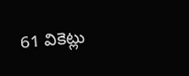61 వికెట్లు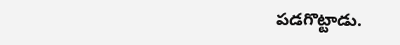పడగొట్టాడు.